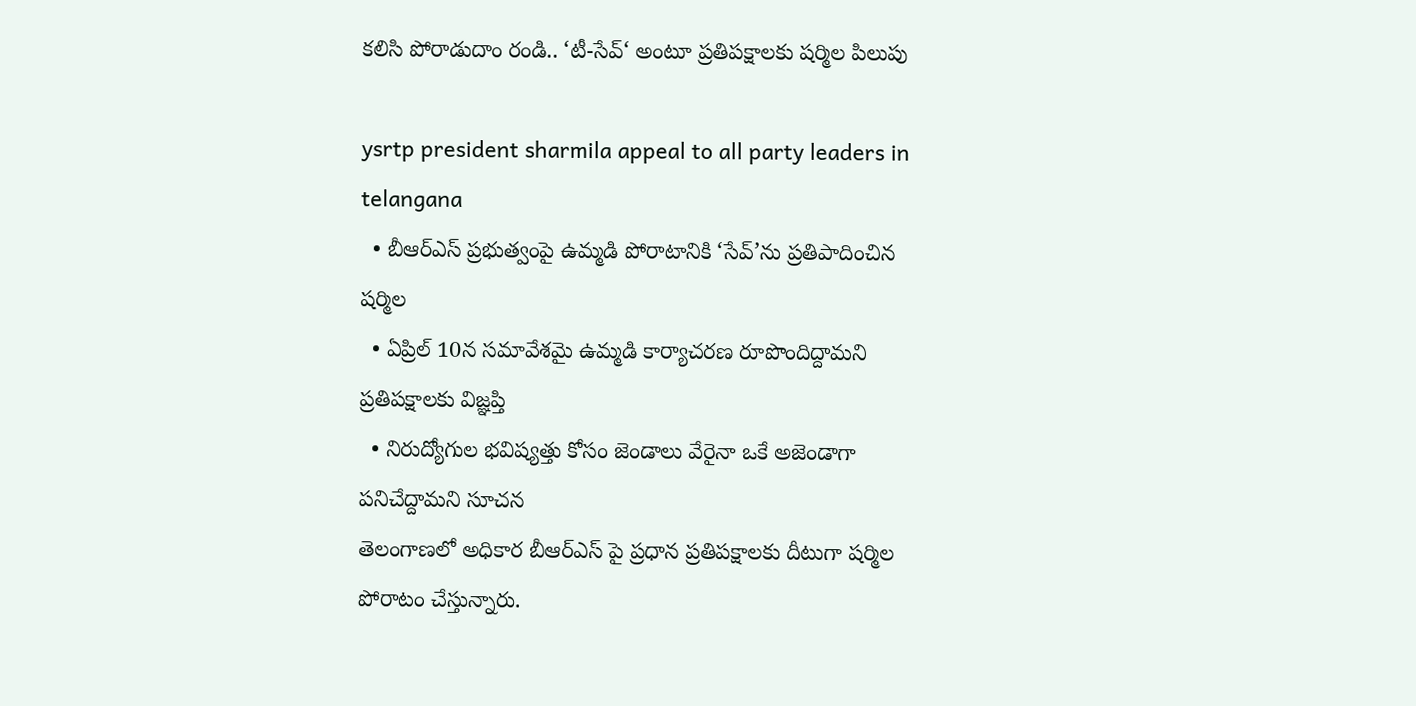కలిసి పోరాడుదాం రండి.. ‘టీ-సేవ్‘ అంటూ ప్రతిపక్షాలకు షర్మిల పిలుపు

ysrtp president sharmila appeal to all party leaders in telangana
  • బీఆర్ఎస్ ప్రభుత్వంపై ఉమ్మడి పోరాటానికి ‘సేవ్’ను ప్రతిపాదించిన షర్మిల
  • ఏప్రిల్ 10న సమావేశమై ఉమ్మడి కార్యాచరణ రూపొందిద్దామని ప్రతిపక్షాలకు విజ్ఞప్తి
  • నిరుద్యోగుల భవిష్యత్తు కోసం జెండాలు వేరైనా ఒకే అజెండాగా పనిచేద్దామని సూచన
తెలంగాణలో అధికార బీఆర్ఎస్ పై ప్రధాన ప్రతిపక్షాలకు దీటుగా షర్మిల పోరాటం చేస్తున్నారు.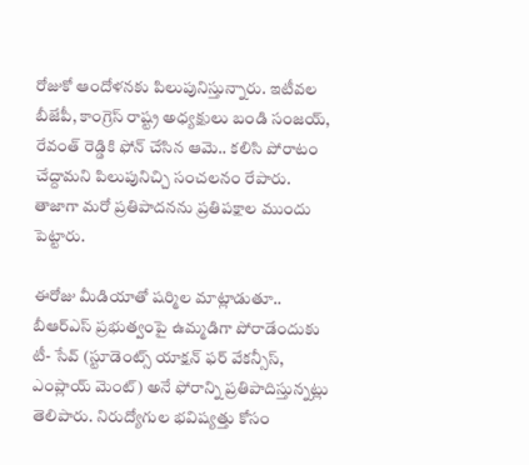రోజుకో ఆందోళనకు పిలుపునిస్తున్నారు. ఇటీవల బీజేపీ, కాంగ్రెస్ రాష్ట్ర అధ్యక్షులు బండి సంజయ్, రేవంత్ రెడ్డికి ఫోన్ చేసిన ఆమె.. కలిసి పోరాటం చేద్దామని పిలుపునిచ్చి సంచలనం రేపారు. తాజాగా మరో ప్రతిపాదనను ప్రతిపక్షాల ముందు పెట్టారు.

ఈరోజు మీడియాతో షర్మిల మాట్లాడుతూ.. బీఆర్ఎస్ ప్రభుత్వంపై ఉమ్మడిగా పోరాడేందుకు టీ- సేవ్ (స్టూడెంట్స్ యాక్షన్ ఫర్ వేకన్సీస్, ఎంప్లాయ్ మెంట్) అనే ఫోరాన్ని ప్రతిపాదిస్తున్నట్లు తెలిపారు. నిరుద్యోగుల భవిష్యత్తు కోసం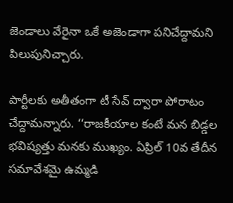జెండాలు వేరైనా ఒకే అజెండాగా పనిచేద్దామని పిలుపునిచ్చారు.

పార్టీలకు అతీతంగా టీ సేవ్ ద్వారా పోరాటం చేద్దామన్నారు. ‘‘రాజకీయాల కంటే మన బిడ్డల భవిష్యత్తు మనకు ముఖ్యం. ఏప్రిల్ 10వ తేదీన సమావేశమై ఉమ్మడి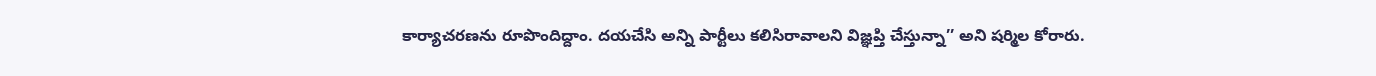కార్యాచరణను రూపొందిద్దాం. దయచేసి అన్ని పార్టీలు కలిసిరావాలని విజ్ఞప్తి చేస్తున్నా’’ అని షర్మిల కోరారు.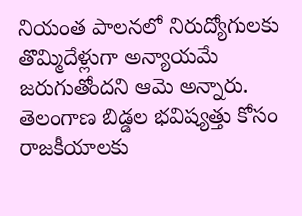నియంత పాలనలో నిరుద్యోగులకు తొమ్మిదేళ్లుగా అన్యాయమే జరుగుతోందని ఆమె అన్నారు. తెలంగాణ బిడ్డల భవిష్యత్తు కోసం రాజకీయాలకు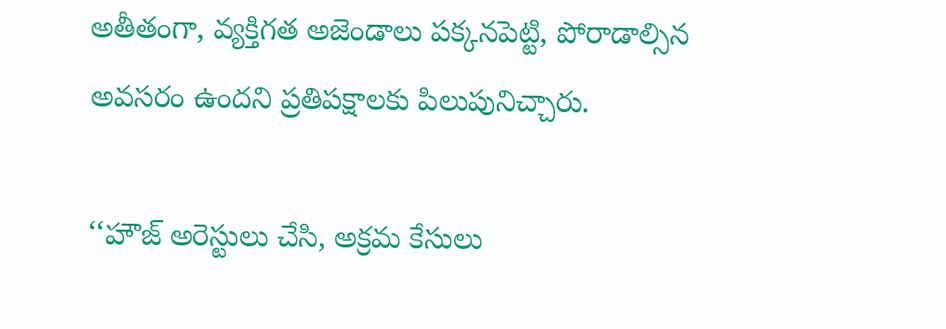అతీతంగా, వ్యక్తిగత అజెండాలు పక్కనపెట్టి, పోరాడాల్సిన అవసరం ఉందని ప్రతిపక్షాలకు పిలుపునిచ్చారు.

‘‘హౌజ్ అరెస్టులు చేసి, అక్రమ కేసులు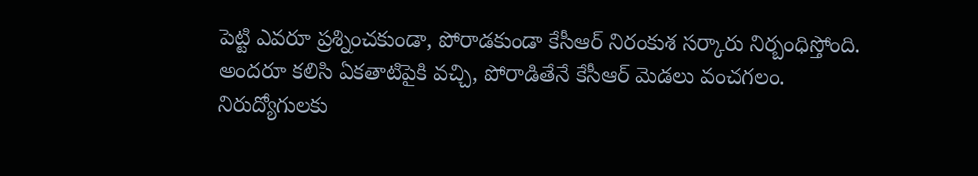పెట్టి ఎవరూ ప్రశ్నించకుండా, పోరాడకుండా కేసీఆర్ నిరంకుశ సర్కారు నిర్బంధిస్తోంది. అందరూ కలిసి ఏకతాటిపైకి వచ్చి, పోరాడితేనే కేసీఆర్ మెడలు వంచగలం. నిరుద్యోగులకు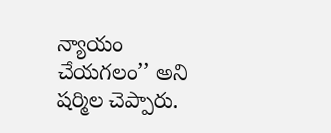న్యాయం చేయగలం’’ అని షర్మిల చెప్పారు.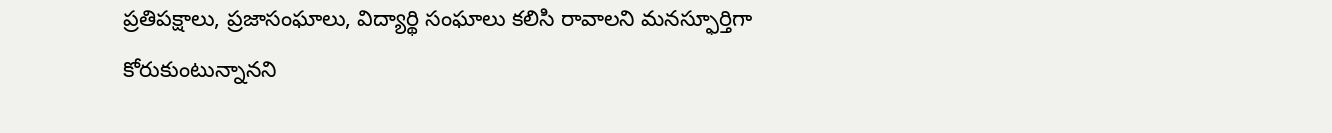ప్రతిపక్షాలు, ప్రజాసంఘాలు, విద్యార్థి సంఘాలు కలిసి రావాలని మనస్ఫూర్తిగా కోరుకుంటున్నానని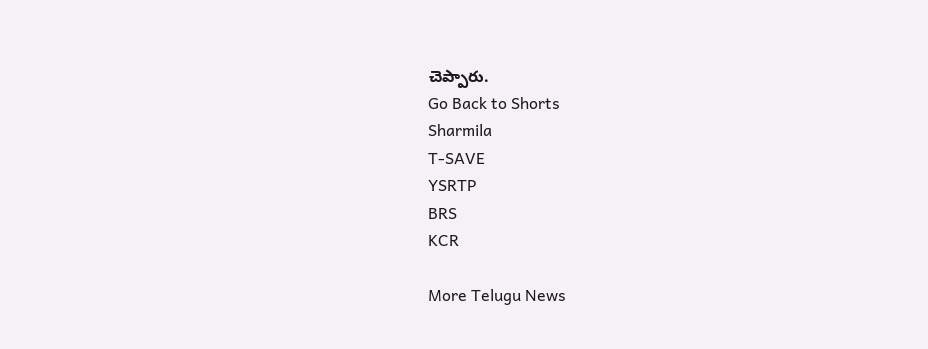చెప్పారు.
Go Back to Shorts
Sharmila
T-SAVE
YSRTP
BRS
KCR

More Telugu News